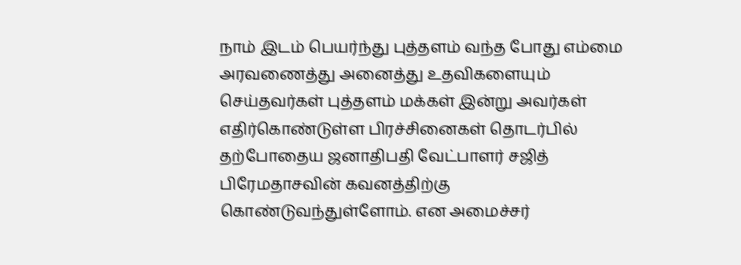நாம் இடம் பெயர்ந்து புத்தளம் வந்த போது எம்மை அரவணைத்து அனைத்து உதவிகளையும் செய்தவர்கள் புத்தளம் மக்கள் இன்று அவர்கள் எதிர்கொண்டுள்ள பிரச்சினைகள் தொடர்பில் தற்போதைய ஜனாதிபதி வேட்பாளர் சஜித் பிரேமதாசவின் கவனத்திற்கு கொண்டுவந்துள்ளோம். என அமைச்சர்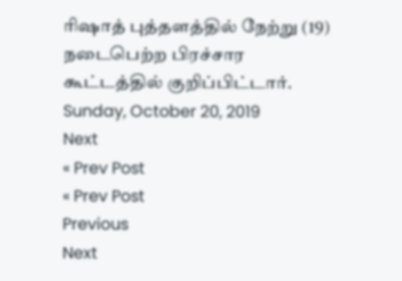ரிஷாத் புத்தளத்தில் நேற்று (19) நடைபெற்ற பிரச்சார கூட்டத்தில் குறிப்பிட்டார்.
Sunday, October 20, 2019
Next
« Prev Post
« Prev Post
Previous
Next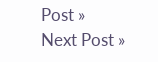Post »
Next Post »